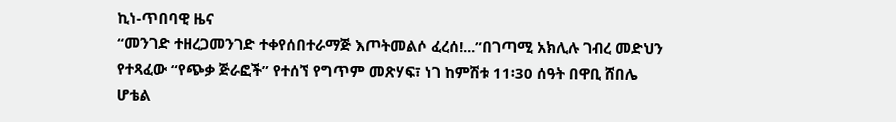ኪነ-ጥበባዊ ዜና
“መንገድ ተዘረጋመንገድ ተቀየሰበተራማጅ እጦትመልሶ ፈረሰ!...”በገጣሚ አክሊሉ ገብረ መድህን የተጻፈው “የጭቃ ጅራፎች” የተሰኘ የግጥም መጽሃፍ፣ ነገ ከምሽቱ 11፡30 ሰዓት በዋቢ ሸበሌ ሆቴል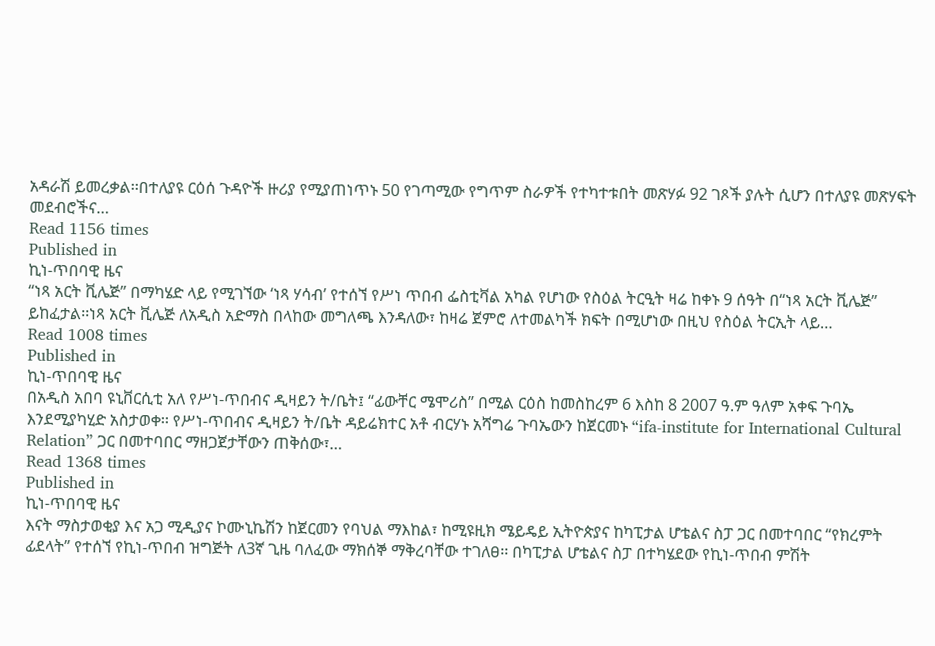አዳራሽ ይመረቃል፡፡በተለያዩ ርዕሰ ጉዳዮች ዙሪያ የሚያጠነጥኑ 50 የገጣሚው የግጥም ስራዎች የተካተቱበት መጽሃፉ 92 ገጾች ያሉት ሲሆን በተለያዩ መጽሃፍት መደብሮችና…
Read 1156 times
Published in
ኪነ-ጥበባዊ ዜና
“ነጻ አርት ቪሌጅ” በማካሄድ ላይ የሚገኘው ‘ነጻ ሃሳብ’ የተሰኘ የሥነ ጥበብ ፌስቲቫል አካል የሆነው የስዕል ትርዒት ዛሬ ከቀኑ 9 ሰዓት በ“ነጻ አርት ቪሌጅ” ይከፈታል፡፡ነጻ አርት ቪሌጅ ለአዲስ አድማስ በላከው መግለጫ እንዳለው፣ ከዛሬ ጀምሮ ለተመልካች ክፍት በሚሆነው በዚህ የስዕል ትርኢት ላይ…
Read 1008 times
Published in
ኪነ-ጥበባዊ ዜና
በአዲስ አበባ ዩኒቨርሲቲ አለ የሥነ-ጥበብና ዲዛይን ት/ቤት፤ “ፊውቸር ሜሞሪስ” በሚል ርዕስ ከመስከረም 6 እስከ 8 2007 ዓ.ም ዓለም አቀፍ ጉባኤ እንደሚያካሂድ አስታወቀ፡፡ የሥነ-ጥበብና ዲዛይን ት/ቤት ዳይሬክተር አቶ ብርሃኑ አሻግሬ ጉባኤውን ከጀርመኑ “ifa-institute for International Cultural Relation” ጋር በመተባበር ማዘጋጀታቸውን ጠቅሰው፣…
Read 1368 times
Published in
ኪነ-ጥበባዊ ዜና
እናት ማስታወቂያ እና አጋ ሚዲያና ኮሙኒኬሽን ከጀርመን የባህል ማእከል፣ ከሚዩዚክ ሜይዴይ ኢትዮጵያና ከካፒታል ሆቴልና ስፓ ጋር በመተባበር “የክረምት ፊደላት” የተሰኘ የኪነ-ጥበብ ዝግጅት ለ3ኛ ጊዜ ባለፈው ማክሰኞ ማቅረባቸው ተገለፀ፡፡ በካፒታል ሆቴልና ስፓ በተካሄደው የኪነ-ጥበብ ምሽት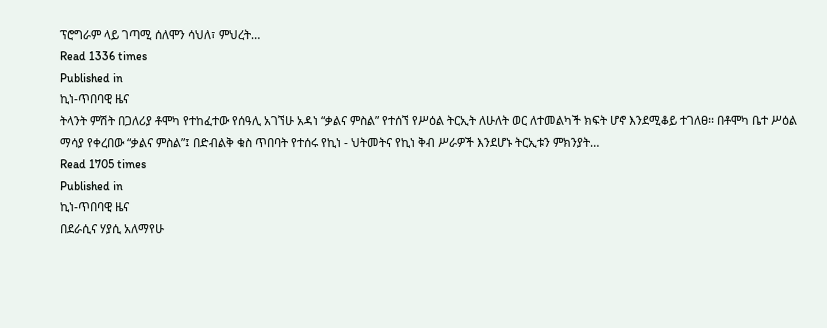ፕሮግራም ላይ ገጣሚ ሰለሞን ሳህለ፣ ምህረት…
Read 1336 times
Published in
ኪነ-ጥበባዊ ዜና
ትላንት ምሽት በጋለሪያ ቶሞካ የተከፈተው የሰዓሊ አገኘሁ አዳነ “ቃልና ምስል” የተሰኘ የሥዕል ትርኢት ለሁለት ወር ለተመልካች ክፍት ሆኖ እንደሚቆይ ተገለፀ፡፡ በቶሞካ ቤተ ሥዕል ማሳያ የቀረበው “ቃልና ምስል”፤ በድብልቅ ቁስ ጥበባት የተሰሩ የኪነ - ህትመትና የኪነ ቅብ ሥራዎች እንደሆኑ ትርኢቱን ምክንያት…
Read 1705 times
Published in
ኪነ-ጥበባዊ ዜና
በደራሲና ሃያሲ አለማየሁ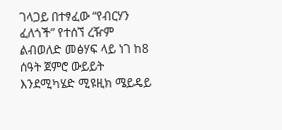ገላጋይ በተፃፈው “የብርሃን ፈለጎች” የተሰኘ ረዥም ልብወለድ መፅሃፍ ላይ ነገ ከ8 ሰዓት ጀምሮ ውይይት እንደሚካሄድ ሚዩዚክ ሜይዴይ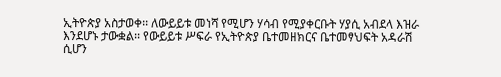ኢትዮጵያ አስታወቀ፡፡ ለውይይቱ መነሻ የሚሆን ሃሳብ የሚያቀርቡት ሃያሲ አብደላ እዝራ እንደሆኑ ታውቋል፡፡ የውይይቱ ሥፍራ የኢትዮጵያ ቤተመዘክርና ቤተመፃህፍት አዳራሽ ሲሆን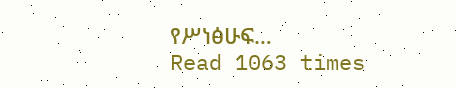የሥነፅሁፍ…
Read 1063 times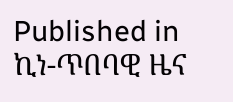Published in
ኪነ-ጥበባዊ ዜና